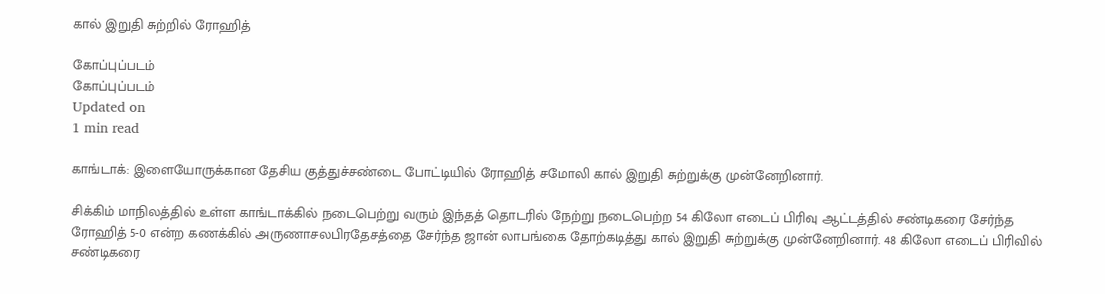கால் இறுதி சுற்றில் ரோஹித்

கோப்புப்படம்
கோப்புப்படம்
Updated on
1 min read

காங்டாக்: இளையோருக்கான தேசிய குத்துச்சண்டை போட்டியில் ரோஹித் சமோலி கால் இறுதி சுற்றுக்கு முன்னேறினார்.

சிக்கிம் மாநிலத்தில் உள்ள காங்டாக்கில் நடைபெற்று வரும் இந்தத் தொடரில் நேற்று நடைபெற்ற 54 கிலோ எடைப் பிரிவு ஆட்டத்தில் சண்டிகரை சேர்ந்த ரோஹித் 5-0 என்ற கணக்கில் அருணாசலபிரதேசத்தை சேர்ந்த ஜான் லாபங்கை தோற்கடித்து கால் இறுதி சுற்றுக்கு முன்னேறினார். 48 கிலோ எடைப் பிரிவில் சண்டிகரை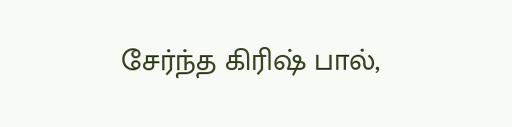சேர்ந்த கிரிஷ் பால்,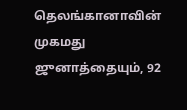தெலங்கானாவின் முகமது ஜுனாத்தையும், 92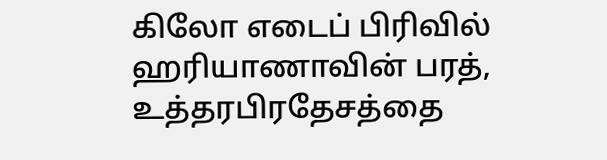கிலோ எடைப் பிரிவில் ஹரியாணாவின் பரத், உத்தரபிரதேசத்தை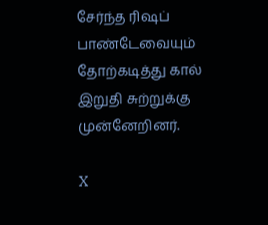சேர்ந்த ரிஷப் பாண்டேவையும் தோற்கடித்து கால் இறுதி சுற்றுக்கு முன்னேறினர்.

X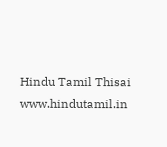Hindu Tamil Thisai
www.hindutamil.in